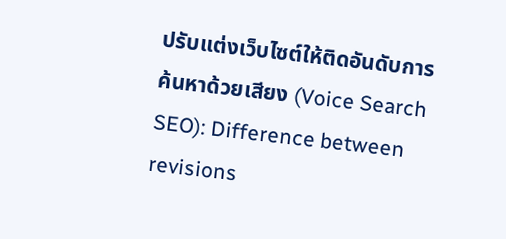ปรับแต่งเว็บไซต์ให้ติดอันดับการค้นหาด้วยเสียง (Voice Search SEO): Difference between revisions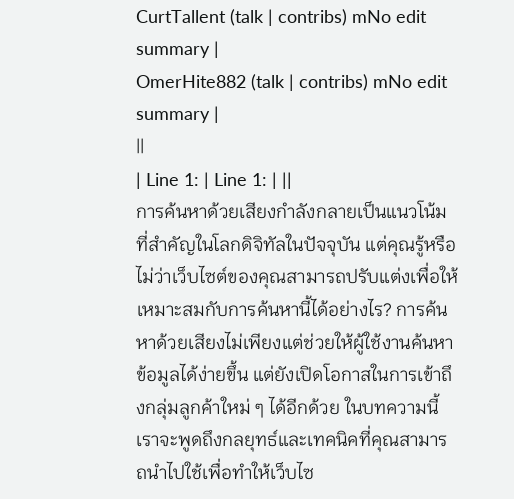CurtTallent (talk | contribs) mNo edit summary |
OmerHite882 (talk | contribs) mNo edit summary |
||
| Line 1: | Line 1: | ||
การค้นหาด้วยเสียงกำลังกลายเป็นแนวโน้มที่สำคัญในโลกดิจิทัลในปัจจุบัน แต่คุณรู้หรือไม่ว่าเว็บไซต์ของคุณสามารถปรับแต่งเพื่อให้เหมาะสมกับการค้นหานี้ได้อย่างไร? การค้นหาด้วยเสียงไม่เพียงแต่ช่วยให้ผู้ใช้งานค้นหาข้อมูลได้ง่ายขึ้น แต่ยังเปิดโอกาสในการเข้าถึงกลุ่มลูกค้าใหม่ ๆ ได้อีกด้วย ในบทความนี้เราจะพูดถึงกลยุทธ์และเทคนิคที่คุณสามารถนำไปใช้เพื่อทำให้เว็บไซ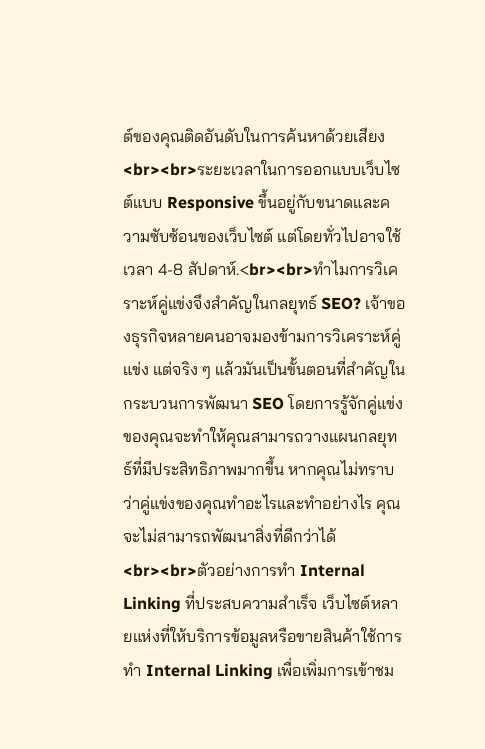ต์ของคุณติดอันดับในการค้นหาด้วยเสียง<br><br>ระยะเวลาในการออกแบบเว็บไซต์แบบ Responsive ขึ้นอยู่กับขนาดและความซับซ้อนของเว็บไซต์ แต่โดยทั่วไปอาจใช้เวลา 4-8 สัปดาห์.<br><br>ทำไมการวิเคราะห์คู่แข่งจึงสำคัญในกลยุทธ์ SEO? เจ้าของธุรกิจหลายคนอาจมองข้ามการวิเคราะห์คู่แข่ง แต่จริง ๆ แล้วมันเป็นขั้นตอนที่สำคัญในกระบวนการพัฒนา SEO โดยการรู้จักคู่แข่งของคุณจะทำให้คุณสามารถวางแผนกลยุทธ์ที่มีประสิทธิภาพมากขึ้น หากคุณไม่ทราบว่าคู่แข่งของคุณทำอะไรและทำอย่างไร คุณจะไม่สามารถพัฒนาสิ่งที่ดีกว่าได้<br><br>ตัวอย่างการทำ Internal Linking ที่ประสบความสำเร็จ เว็บไซต์หลายแห่งที่ให้บริการข้อมูลหรือขายสินค้าใช้การทำ Internal Linking เพื่อเพิ่มการเข้าชม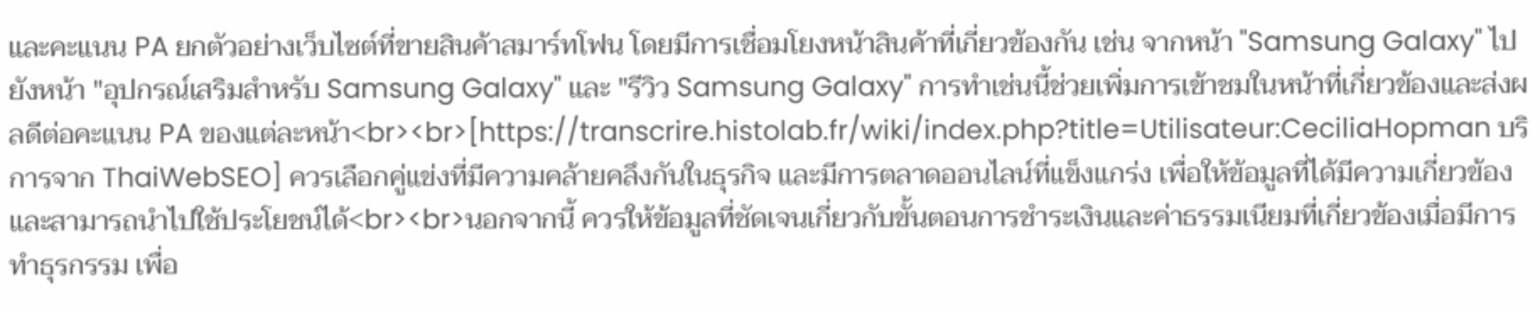และคะแนน PA ยกตัวอย่างเว็บไซต์ที่ขายสินค้าสมาร์ทโฟน โดยมีการเชื่อมโยงหน้าสินค้าที่เกี่ยวข้องกัน เช่น จากหน้า "Samsung Galaxy" ไปยังหน้า "อุปกรณ์เสริมสำหรับ Samsung Galaxy" และ "รีวิว Samsung Galaxy" การทำเช่นนี้ช่วยเพิ่มการเข้าชมในหน้าที่เกี่ยวข้องและส่งผลดีต่อคะแนน PA ของแต่ละหน้า<br><br>[https://transcrire.histolab.fr/wiki/index.php?title=Utilisateur:CeciliaHopman บริการจาก ThaiWebSEO] ควรเลือกคู่แข่งที่มีความคล้ายคลึงกันในธุรกิจ และมีการตลาดออนไลน์ที่แข็งแกร่ง เพื่อให้ข้อมูลที่ได้มีความเกี่ยวข้องและสามารถนำไปใช้ประโยชน์ได้<br><br>นอกจากนี้ ควรให้ข้อมูลที่ชัดเจนเกี่ยวกับขั้นตอนการชำระเงินและค่าธรรมเนียมที่เกี่ยวข้องเมื่อมีการทำธุรกรรม เพื่อ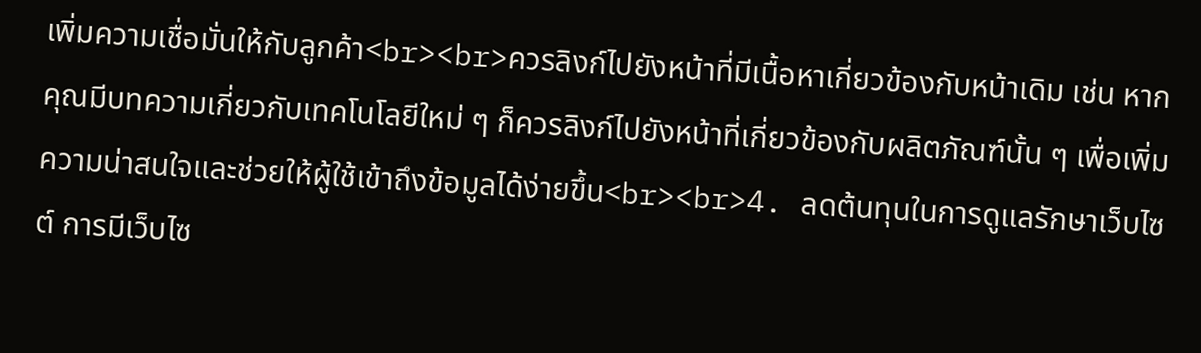เพิ่มความเชื่อมั่นให้กับลูกค้า<br><br>ควรลิงก์ไปยังหน้าที่มีเนื้อหาเกี่ยวข้องกับหน้าเดิม เช่น หากคุณมีบทความเกี่ยวกับเทคโนโลยีใหม่ ๆ ก็ควรลิงก์ไปยังหน้าที่เกี่ยวข้องกับผลิตภัณฑ์นั้น ๆ เพื่อเพิ่มความน่าสนใจและช่วยให้ผู้ใช้เข้าถึงข้อมูลได้ง่ายขึ้น<br><br>4. ลดต้นทุนในการดูแลรักษาเว็บไซต์ การมีเว็บไซ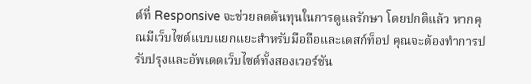ต์ที่ Responsive จะช่วยลดต้นทุนในการดูแลรักษา โดยปกติแล้ว หากคุณมีเว็บไซต์แบบแยกแยะสำหรับมือถือและเดสก์ท็อป คุณจะต้องทำการปรับปรุงและอัพเดตเว็บไซต์ทั้งสองเวอร์ชัน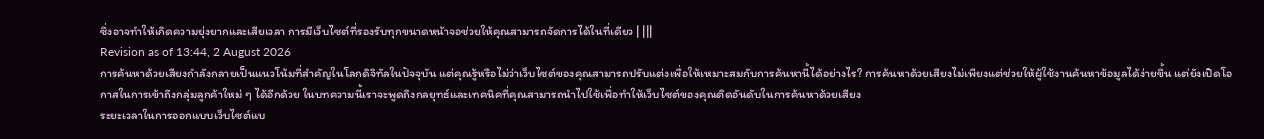ซึ่งอาจทำให้เกิดความยุ่งยากและเสียเวลา การมีเว็บไซต์ที่รองรับทุกขนาดหน้าจอช่วยให้คุณสามารถจัดการได้ในที่เดียว | |||
Revision as of 13:44, 2 August 2026
การค้นหาด้วยเสียงกำลังกลายเป็นแนวโน้มที่สำคัญในโลกดิจิทัลในปัจจุบัน แต่คุณรู้หรือไม่ว่าเว็บไซต์ของคุณสามารถปรับแต่งเพื่อให้เหมาะสมกับการค้นหานี้ได้อย่างไร? การค้นหาด้วยเสียงไม่เพียงแต่ช่วยให้ผู้ใช้งานค้นหาข้อมูลได้ง่ายขึ้น แต่ยังเปิดโอกาสในการเข้าถึงกลุ่มลูกค้าใหม่ ๆ ได้อีกด้วย ในบทความนี้เราจะพูดถึงกลยุทธ์และเทคนิคที่คุณสามารถนำไปใช้เพื่อทำให้เว็บไซต์ของคุณติดอันดับในการค้นหาด้วยเสียง
ระยะเวลาในการออกแบบเว็บไซต์แบ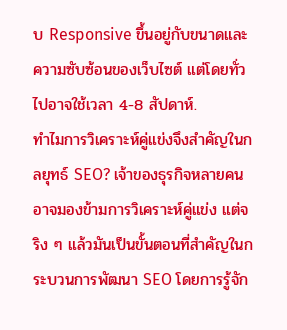บ Responsive ขึ้นอยู่กับขนาดและความซับซ้อนของเว็บไซต์ แต่โดยทั่วไปอาจใช้เวลา 4-8 สัปดาห์.
ทำไมการวิเคราะห์คู่แข่งจึงสำคัญในกลยุทธ์ SEO? เจ้าของธุรกิจหลายคนอาจมองข้ามการวิเคราะห์คู่แข่ง แต่จริง ๆ แล้วมันเป็นขั้นตอนที่สำคัญในกระบวนการพัฒนา SEO โดยการรู้จัก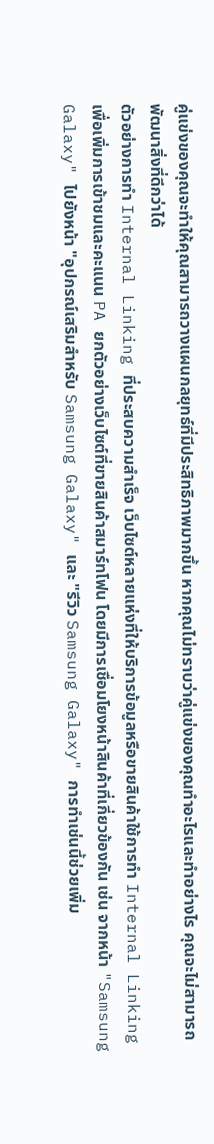คู่แข่งของคุณจะทำให้คุณสามารถวางแผนกลยุทธ์ที่มีประสิทธิภาพมากขึ้น หากคุณไม่ทราบว่าคู่แข่งของคุณทำอะไรและทำอย่างไร คุณจะไม่สามารถพัฒนาสิ่งที่ดีกว่าได้
ตัวอย่างการทำ Internal Linking ที่ประสบความสำเร็จ เว็บไซต์หลายแห่งที่ให้บริการข้อมูลหรือขายสินค้าใช้การทำ Internal Linking เพื่อเพิ่มการเข้าชมและคะแนน PA ยกตัวอย่างเว็บไซต์ที่ขายสินค้าสมาร์ทโฟน โดยมีการเชื่อมโยงหน้าสินค้าที่เกี่ยวข้องกัน เช่น จากหน้า "Samsung Galaxy" ไปยังหน้า "อุปกรณ์เสริมสำหรับ Samsung Galaxy" และ "รีวิว Samsung Galaxy" การทำเช่นนี้ช่วยเพิ่ม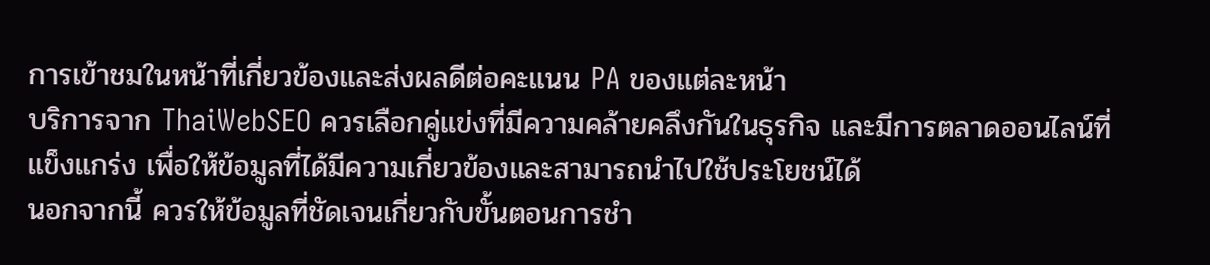การเข้าชมในหน้าที่เกี่ยวข้องและส่งผลดีต่อคะแนน PA ของแต่ละหน้า
บริการจาก ThaiWebSEO ควรเลือกคู่แข่งที่มีความคล้ายคลึงกันในธุรกิจ และมีการตลาดออนไลน์ที่แข็งแกร่ง เพื่อให้ข้อมูลที่ได้มีความเกี่ยวข้องและสามารถนำไปใช้ประโยชน์ได้
นอกจากนี้ ควรให้ข้อมูลที่ชัดเจนเกี่ยวกับขั้นตอนการชำ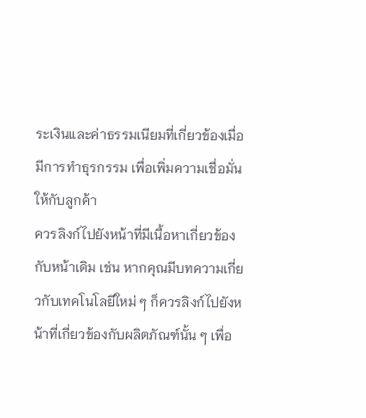ระเงินและค่าธรรมเนียมที่เกี่ยวข้องเมื่อมีการทำธุรกรรม เพื่อเพิ่มความเชื่อมั่นให้กับลูกค้า
ควรลิงก์ไปยังหน้าที่มีเนื้อหาเกี่ยวข้องกับหน้าเดิม เช่น หากคุณมีบทความเกี่ยวกับเทคโนโลยีใหม่ ๆ ก็ควรลิงก์ไปยังหน้าที่เกี่ยวข้องกับผลิตภัณฑ์นั้น ๆ เพื่อ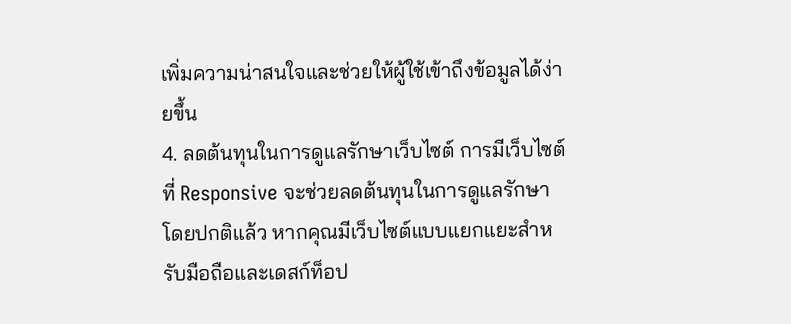เพิ่มความน่าสนใจและช่วยให้ผู้ใช้เข้าถึงข้อมูลได้ง่ายขึ้น
4. ลดต้นทุนในการดูแลรักษาเว็บไซต์ การมีเว็บไซต์ที่ Responsive จะช่วยลดต้นทุนในการดูแลรักษา โดยปกติแล้ว หากคุณมีเว็บไซต์แบบแยกแยะสำหรับมือถือและเดสก์ท็อป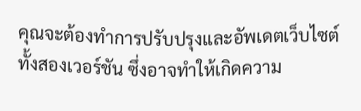คุณจะต้องทำการปรับปรุงและอัพเดตเว็บไซต์ทั้งสองเวอร์ชัน ซึ่งอาจทำให้เกิดความ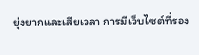ยุ่งยากและเสียเวลา การมีเว็บไซต์ที่รอง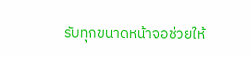รับทุกขนาดหน้าจอช่วยให้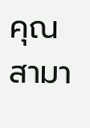คุณสามา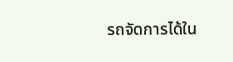รถจัดการได้ใน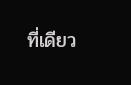ที่เดียว